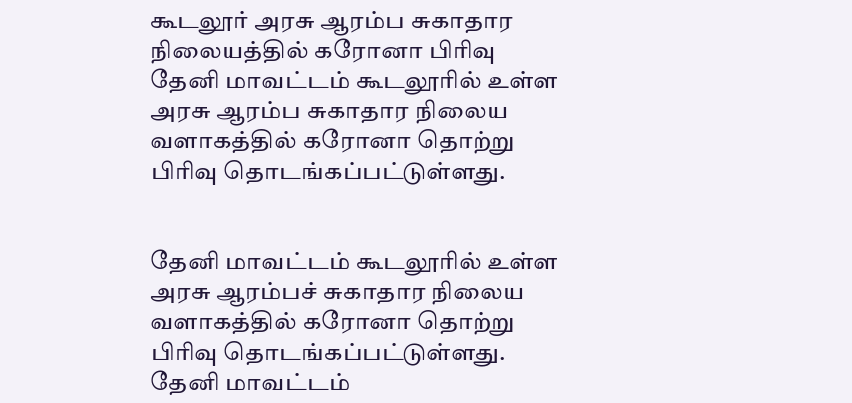கூடலூர் அரசு ஆரம்ப சுகாதார நிலையத்தில் கரோனா பிரிவு
தேனி மாவட்டம் கூடலூரில் உள்ள அரசு ஆரம்ப சுகாதார நிலைய வளாகத்தில் கரோனா தொற்று பிரிவு தொடங்கப்பட்டுள்ளது.


தேனி மாவட்டம் கூடலூரில் உள்ள அரசு ஆரம்பச் சுகாதார நிலைய வளாகத்தில் கரோனா தொற்று பிரிவு தொடங்கப்பட்டுள்ளது.
தேனி மாவட்டம்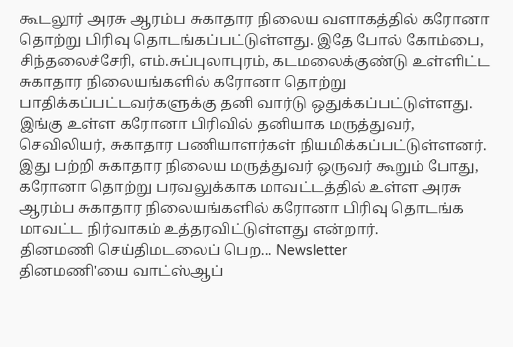கூடலூர் அரசு ஆரம்ப சுகாதார நிலைய வளாகத்தில் கரோனா தொற்று பிரிவு தொடங்கப்பட்டுள்ளது. இதே போல் கோம்பை, சிந்தலைச்சேரி, எம்.சுப்புலாபுரம், கடமலைக்குண்டு உள்ளிட்ட சுகாதார நிலையங்களில் கரோனா தொற்று பாதிக்கப்பட்டவர்களுக்கு தனி வார்டு ஒதுக்கப்பட்டுள்ளது. இங்கு உள்ள கரோனா பிரிவில் தனியாக மருத்துவர், செவிலியர், சுகாதார பணியாளர்கள் நியமிக்கப்பட்டுள்ளனர்.
இது பற்றி சுகாதார நிலைய மருத்துவர் ஒருவர் கூறும் போது,
கரோனா தொற்று பரவலுக்காக மாவட்டத்தில் உள்ள அரசு ஆரம்ப சுகாதார நிலையங்களில் கரோனா பிரிவு தொடங்க மாவட்ட நிர்வாகம் உத்தரவிட்டுள்ளது என்றார்.
தினமணி செய்திமடலைப் பெற... Newsletter
தினமணி'யை வாட்ஸ்ஆப்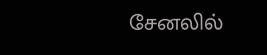சேனலில்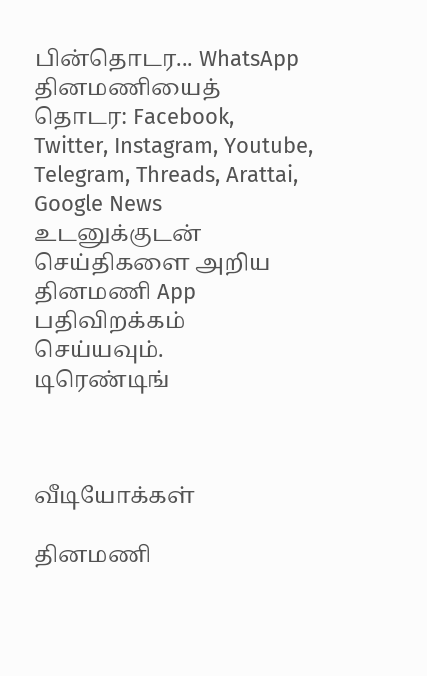பின்தொடர... WhatsApp
தினமணியைத் தொடர: Facebook, Twitter, Instagram, Youtube, Telegram, Threads, Arattai, Google News
உடனுக்குடன் செய்திகளை அறிய தினமணி App பதிவிறக்கம் செய்யவும்.
டிரெண்டிங்



வீடியோக்கள்

தினமணி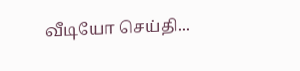வீடியோ செய்தி...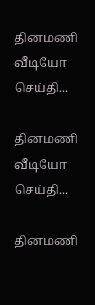தினமணி வீடியோ செய்தி...

தினமணி வீடியோ செய்தி...

தினமணி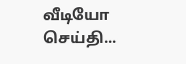வீடியோ செய்தி...